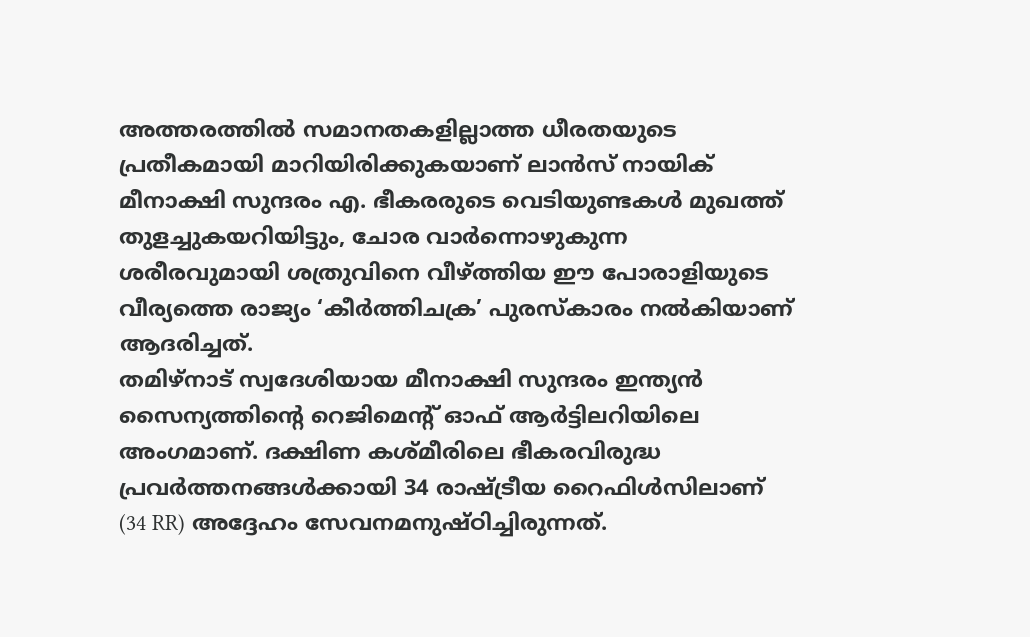അത്തരത്തിൽ സമാനതകളില്ലാത്ത ധീരതയുടെ പ്രതീകമായി മാറിയിരിക്കുകയാണ് ലാൻസ് നായിക് മീനാക്ഷി സുന്ദരം എ. ഭീകരരുടെ വെടിയുണ്ടകൾ മുഖത്ത് തുളച്ചുകയറിയിട്ടും, ചോര വാർന്നൊഴുകുന്ന ശരീരവുമായി ശത്രുവിനെ വീഴ്ത്തിയ ഈ പോരാളിയുടെ വീര്യത്തെ രാജ്യം ‘കീർത്തിചക്ര’ പുരസ്കാരം നൽകിയാണ് ആദരിച്ചത്.
തമിഴ്നാട് സ്വദേശിയായ മീനാക്ഷി സുന്ദരം ഇന്ത്യൻ സൈന്യത്തിന്റെ റെജിമെന്റ് ഓഫ് ആർട്ടിലറിയിലെ അംഗമാണ്. ദക്ഷിണ കശ്മീരിലെ ഭീകരവിരുദ്ധ പ്രവർത്തനങ്ങൾക്കായി 34 രാഷ്ട്രീയ റൈഫിൾസിലാണ് (34 RR) അദ്ദേഹം സേവനമനുഷ്ഠിച്ചിരുന്നത്.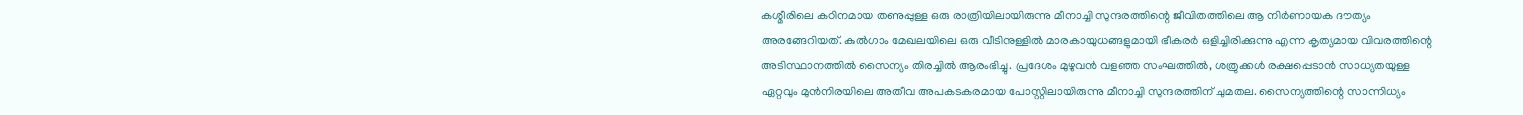കശ്മീരിലെ കഠിനമായ തണുപ്പുള്ള ഒരു രാത്രിയിലായിരുന്നു മീനാച്ചി സുന്ദരത്തിന്റെ ജീവിതത്തിലെ ആ നിർണായക ദൗത്യം അരങ്ങേറിയത്. കുൽഗാം മേഖലയിലെ ഒരു വീടിനുള്ളിൽ മാരകായുധങ്ങളുമായി ഭീകരർ ഒളിച്ചിരിക്കുന്നു എന്ന കൃത്യമായ വിവരത്തിന്റെ അടിസ്ഥാനത്തിൽ സൈന്യം തിരച്ചിൽ ആരംഭിച്ചു. പ്രദേശം മുഴുവൻ വളഞ്ഞ സംഘത്തിൽ, ശത്രുക്കൾ രക്ഷപ്പെടാൻ സാധ്യതയുള്ള ഏറ്റവും മുൻനിരയിലെ അതീവ അപകടകരമായ പോസ്റ്റിലായിരുന്നു മീനാച്ചി സുന്ദരത്തിന് ചുമതല. സൈന്യത്തിന്റെ സാന്നിധ്യം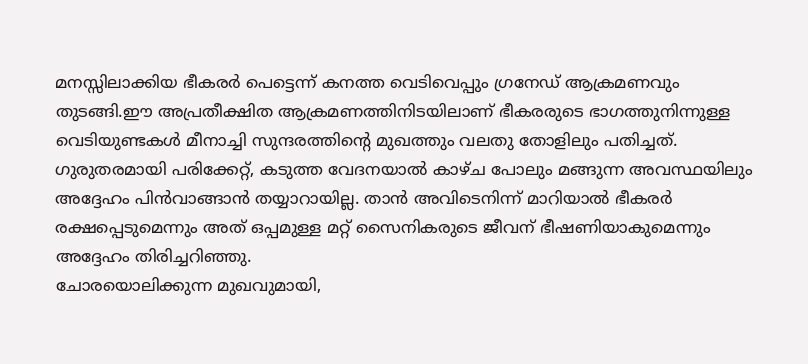മനസ്സിലാക്കിയ ഭീകരർ പെട്ടെന്ന് കനത്ത വെടിവെപ്പും ഗ്രനേഡ് ആക്രമണവും തുടങ്ങി.ഈ അപ്രതീക്ഷിത ആക്രമണത്തിനിടയിലാണ് ഭീകരരുടെ ഭാഗത്തുനിന്നുള്ള വെടിയുണ്ടകൾ മീനാച്ചി സുന്ദരത്തിന്റെ മുഖത്തും വലതു തോളിലും പതിച്ചത്. ഗുരുതരമായി പരിക്കേറ്റ്, കടുത്ത വേദനയാൽ കാഴ്ച പോലും മങ്ങുന്ന അവസ്ഥയിലും അദ്ദേഹം പിൻവാങ്ങാൻ തയ്യാറായില്ല. താൻ അവിടെനിന്ന് മാറിയാൽ ഭീകരർ രക്ഷപ്പെടുമെന്നും അത് ഒപ്പമുള്ള മറ്റ് സൈനികരുടെ ജീവന് ഭീഷണിയാകുമെന്നും അദ്ദേഹം തിരിച്ചറിഞ്ഞു.
ചോരയൊലിക്കുന്ന മുഖവുമായി,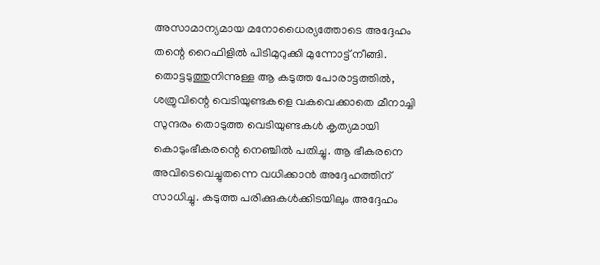അസാമാന്യമായ മനോധൈര്യത്തോടെ അദ്ദേഹം തന്റെ റൈഫിളിൽ പിടിമുറുക്കി മുന്നോട്ട് നീങ്ങി.
തൊട്ടടുത്തുനിന്നുള്ള ആ കടുത്ത പോരാട്ടത്തിൽ, ശത്രുവിന്റെ വെടിയുണ്ടകളെ വകവെക്കാതെ മീനാച്ചി സുന്ദരം തൊടുത്ത വെടിയുണ്ടകൾ കൃത്യമായി കൊടുംഭീകരന്റെ നെഞ്ചിൽ പതിച്ചു. ആ ഭീകരനെ അവിടെവെച്ചുതന്നെ വധിക്കാൻ അദ്ദേഹത്തിന് സാധിച്ചു. കടുത്ത പരിക്കുകൾക്കിടയിലും അദ്ദേഹം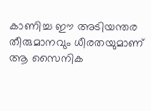കാണിച്ച ഈ അടിയന്തര തീരുമാനവും ധീരതയുമാണ് ആ സൈനിക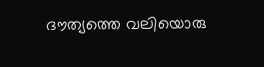ദൗത്യത്തെ വലിയൊരു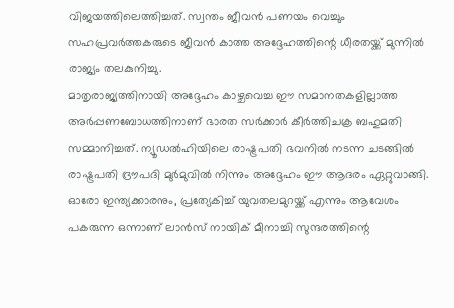വിജയത്തിലെത്തിച്ചത്. സ്വന്തം ജീവൻ പണയം വെച്ചും സഹപ്രവർത്തകരുടെ ജീവൻ കാത്ത അദ്ദേഹത്തിന്റെ ധീരതയ്ക്ക് മുന്നിൽ രാജ്യം തലകുനിച്ചു.
മാതൃരാജ്യത്തിനായി അദ്ദേഹം കാഴ്ചവെച്ച ഈ സമാനതകളില്ലാത്ത അർപ്പണബോധത്തിനാണ് ഭാരത സർക്കാർ കീർത്തിചക്ര ബഹുമതി സമ്മാനിച്ചത്. ന്യൂഡൽഹിയിലെ രാഷ്ട്രപതി ഭവനിൽ നടന്ന ചടങ്ങിൽ രാഷ്ട്രപതി ദ്രൗപദി മുർമുവിൽ നിന്നും അദ്ദേഹം ഈ ആദരം ഏറ്റുവാങ്ങി. ഓരോ ഇന്ത്യക്കാരനും, പ്രത്യേകിച്ച് യുവതലമുറയ്ക്ക് എന്നും ആവേശം പകരുന്ന ഒന്നാണ് ലാൻസ് നായിക് മീനാച്ചി സുന്ദരത്തിന്റെ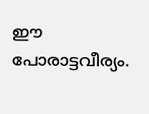ഈ പോരാട്ടവീര്യം.